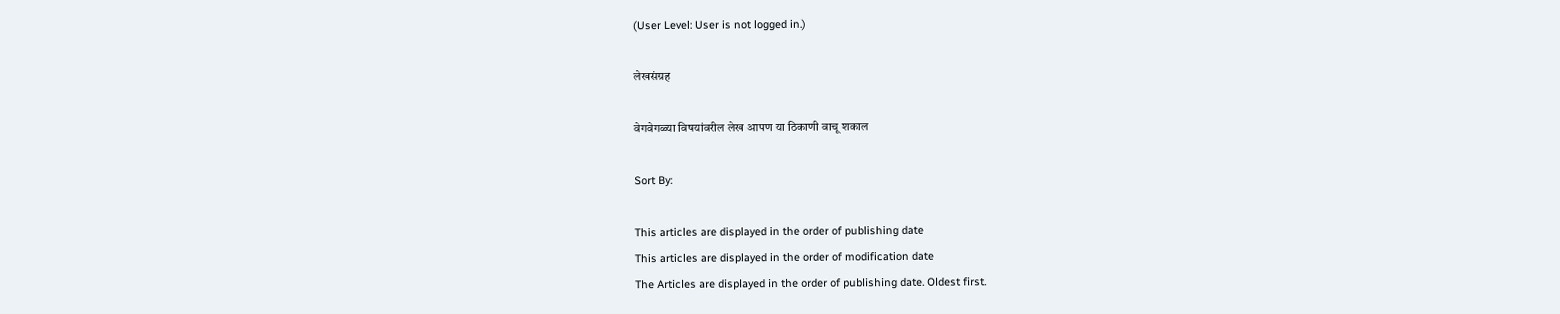(User Level: User is not logged in.)

लेखसंग्रह

वेगवेगळ्या विषयांवरील लेख आपण या ठिकाणी वाचू शकाल

Sort By:

This articles are displayed in the order of publishing date
This articles are displayed in the order of modification date
The Articles are displayed in the order of publishing date. Oldest first.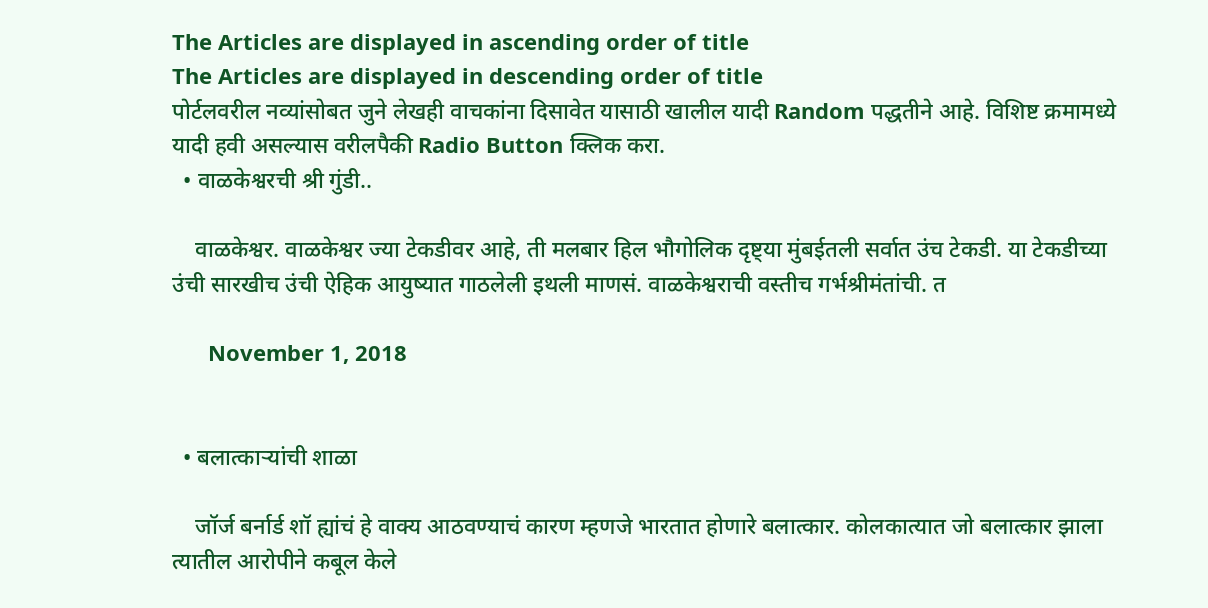The Articles are displayed in ascending order of title
The Articles are displayed in descending order of title
पोर्टलवरील नव्यांसोबत जुने लेखही वाचकांना दिसावेत यासाठी खालील यादी Random पद्धतीने आहे. विशिष्ट क्रमामध्ये यादी हवी असल्यास वरीलपैकी Radio Button क्लिक करा.
  • वाळकेश्वरची श्री गुंडी..

    वाळकेश्वर. वाळकेश्वर ज्या टेकडीवर आहे, ती मलबार हिल भौगोलिक दृष्ट्या मुंबईतली सर्वात उंच टेकडी. या टेकडीच्या उंची सारखीच उंची ऐहिक आयुष्यात गाठलेली इथली माणसं. वाळकेश्वराची वस्तीच गर्भश्रीमंतांची. त

      November 1, 2018


  • बलात्काऱ्यांची शाळा

    जॉर्ज बर्नार्ड शॉ ह्यांचं हे वाक्य आठवण्याचं कारण म्हणजे भारतात होणारे बलात्कार. कोलकात्यात जो बलात्कार झाला त्यातील आरोपीने कबूल केले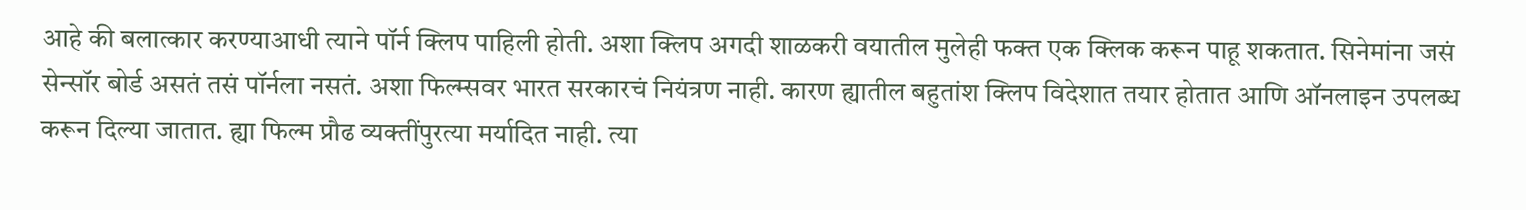आहे की बलात्कार करण्याआधी त्याने पॉर्न क्लिप पाहिली होती. अशा क्लिप अगदी शाळकरी वयातील मुलेही फक्त एक क्लिक करून पाहू शकतात. सिनेमांना जसं सेन्सॉर बोर्ड असतं तसं पॉर्नला नसतं. अशा फिल्म्सवर भारत सरकारचं नियंत्रण नाही. कारण ह्यातील बहुतांश क्लिप विदेशात तयार होतात आणि ऑनलाइन उपलब्ध करून दिल्या जातात. ह्या फिल्म प्रौढ व्यक्तींपुरत्या मर्यादित नाही. त्या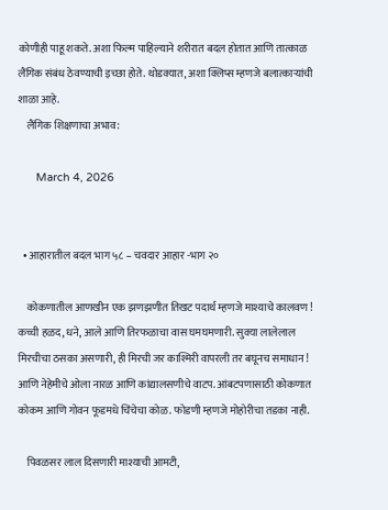कोणीही पाहू शकते. अशा फिल्म पाहिल्याने शरीरात बदल होतात आणि तात्काळ लैंगिक संबंध ठेवण्याची इच्छा होते. थोडक्यात, अशा क्लिप्स म्हणजे बलात्काऱ्यांची शाळा आहे.
    लैंगिक शिक्षणाचा अभाव:

      March 4, 2026


  • आहारातील बदल भाग ५८ – चवदार आहार -भाग २०

    कोकणातील आणखीन एक झणझणीत तिखट पदार्थ म्हणजे माश्याचे कालवण ! कच्ची हळद, धने, आले आणि तिरफळाचा वास घमघमणारी. सुक्या लालेलाल मिरचीचा ठसका असणारी, ही मिरची जर काश्मिरी वापरली तर बघूनच समाधान ! आणि नेहेमीचे ओला नारळ आणि कांद्यालसणीचे वाटप. आंबटपणासाठी कोकणात कोकम आणि गोवन फूडमधे चिंचेचा कोळ. फोडणी म्हणजे मोहोरीचा तडका नाही.

    पिवळसर लाल दिसणारी माश्याची आमटी,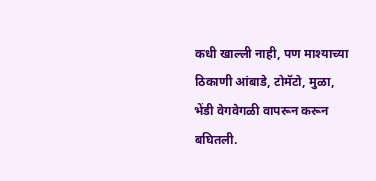कधी खाल्ली नाही, पण माश्याच्या ठिकाणी आंबाडे, टोमॅटो, मुळा, भेंडी वेगवेगळी वापरून करून बघितली.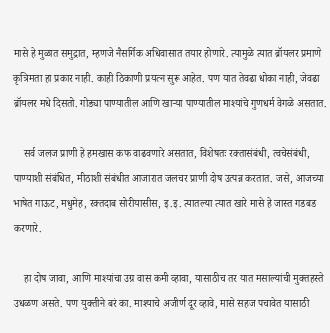मासे हे मुळात समुद्रात, म्हणजे नैसर्गिक अधिवासात तयार होणारे. त्यामुळे त्यात ब्रॉयलर प्रमाणे कृत्रिमता हा प्रकार नाही. काही ठिकाणी प्रयत्न सुरू आहेत. पण यात तेवढा धोका नाही, जेवढा ब्रॉयलर मधे दिसतो. गोड्या पाण्यातील आणि खाऱ्या पाण्यातील माश्यांचे गुणधर्म वेगळे असतात.

    सर्व जलज प्राणी हे हमखास कफ वाढवणारे असतात, विशेषतः रक्तासंबंधी, त्वचेसंबंधी, पाण्याशी संबंधित, मीठाशी संबंधीत आजारात जलचर प्राणी दोष उत्पन्न करतात. जसे, आजच्या भाषेत गाऊट, मधुमेह, रक्तदाब सोरीयासीस, इ.इ. त्यातल्या त्यात खारे मासे हे जास्त गडबड करणारे.

    हा दोष जावा, आणि माश्यांचा उग्र वास कमी व्हावा, यासाठीच तर यात मसाल्यांची मुक्तहस्ते उधळण असते. पण युक्तीने बरं का. माश्याचे अजीर्ण दूर व्हावे, मासे सहज पचावेत यासाठी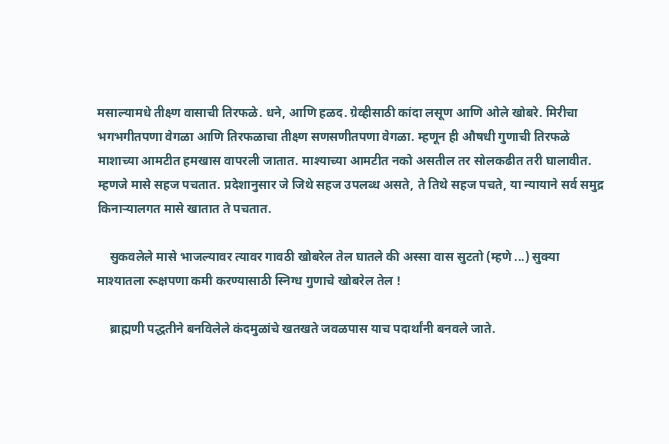मसाल्यामधे तीक्ष्ण वासाची तिरफळे. धने, आणि हळद. ग्रेव्हीसाठी कांदा लसूण आणि ओले खोबरे. मिरीचा भगभगीतपणा वेगळा आणि तिरफळाचा तीक्ष्ण सणसणीतपणा वेगळा. म्हणून ही औषधी गुणाची तिरफळे माशाच्या आमटीत हमखास वापरली जातात. माश्याच्या आमटीत नको असतील तर सोलकढीत तरी घालावीत. म्हणजे मासे सहज पचतात. प्रदेशानुसार जे जिथे सहज उपलब्ध असते, ते तिथे सहज पचते, या न्यायाने सर्व समुद्र किनाऱ्यालगत मासे खातात ते पचतात.

    सुकवलेले मासे भाजल्यावर त्यावर गावठी खोबरेल तेल घातले की अस्सा वास सुटतो (म्हणे ...) सुक्या माश्यातला रूक्षपणा कमी करण्यासाठी स्निग्ध गुणाचे खोबरेल तेल !

    ब्राह्मणी पद्धतीने बनविलेले कंदमुळांचे खतखते जवळपास याच पदार्थांनी बनवले जाते.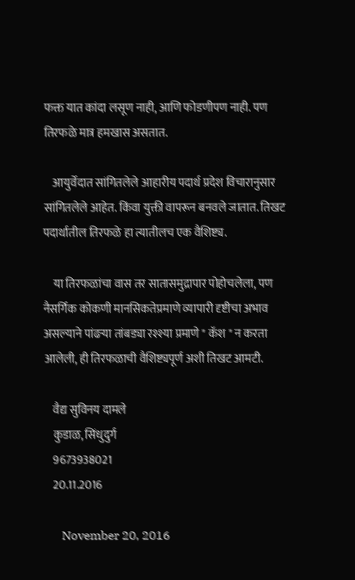फक्त यात कांदा लसूण नाही, आणि फोडणीपण नाही. पण तिरफळे मात्र हमखास असतात.

    आयुर्वेदात सांगितलेले आहारीय पदार्थ प्रदेश विचारानुसार सांगितलेले आहेत. किंवा युक्ती वापरून बनवले जातात. तिखट पदार्थातील तिरफळे हा त्यातीलच एक वैशिष्ट्य.

    या तिरफळांचा वास तर सातासमुद्रापार पोहोचलेला, पण नैसर्गिक कोकणी मानसिकतेप्रमाणे व्यापारी दृष्टीचा अभाव असल्याने पांढऱ्या तांबड्या रश्श्या प्रमाणे " कॅश " न करता आलेली, ही तिरफळाची वैशिष्ट्यपूर्ण अशी तिखट आमटी.

    वैद्य सुविनय दामले
    कुडाळ, सिंधुदुर्ग
    9673938021
    20.11.2016

      November 20, 2016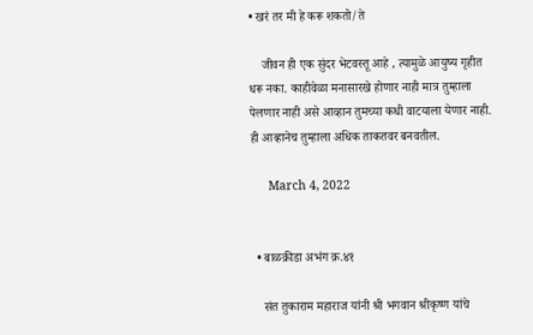• खरं तर मी हे करू शकतो/ते

    जीवन ही एक सुंदर भेटवस्तू आहे , त्यामुळे आयुष्य गृहीत धरू नका. काहीवेळा मनासारखे होणार नाही मात्र तुम्हाला पेलणार नाही असे आव्हान तुमच्या कधी वाटयाला येणार नाही. ही आव्हानेच तुम्हाला अधिक ताकतवर बनवतील.

      March 4, 2022


  • बाळक्रीडा अभंग क्र.४१

    संत तुकाराम महाराज यांनी श्री भगवान श्रीकृष्ण यांचे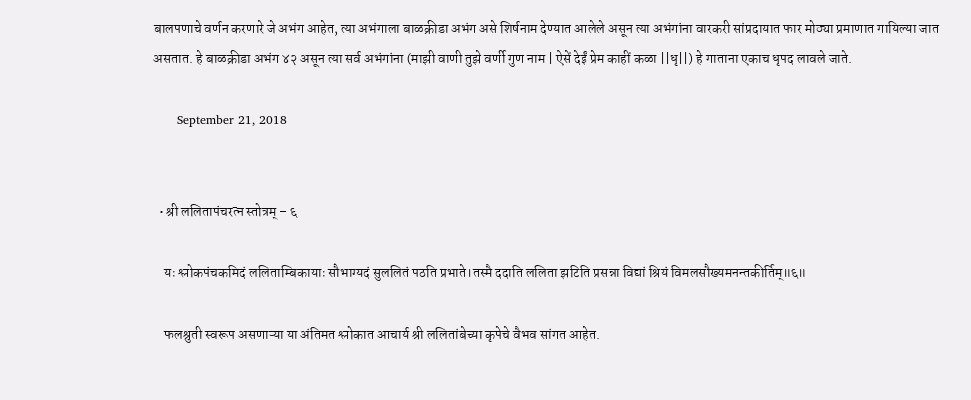बालपणाचे वर्णन करणारे जे अभंग आहेत, त्या अभंगाला बाळक्रीडा अभंग असे शिर्षनाम देण्यात आलेले असून त्या अभंगांना वारकरी सांप्रदायात फार मोठ्या प्रमाणात गायिल्या जात असतात. हे बाळक्रीडा अभंग ४२ असून त्या सर्व अभंगांना (माझी वाणी तुझे वर्णी गुण नाम | ऐसें देईं प्रेम काहीं कळा ||धृ||) हे गाताना एकाच धृपद लावले जाते.

      September 21, 2018


  • श्री ललितापंचरत्न स्तोत्रम् – ६

    यः श्लोकपंचकमिदं ललिताम्बिकायाः सौभाग्यदं सुललितं पठति प्रभाते।तस्मै ददाति ललिता झटिति प्रसन्ना विद्यां श्रियं विमलसौख्यमनन्तकीर्तिम्‌॥६॥

    फलश्रुती स्वरूप असणाऱ्या या अंतिमत श्लोकात आचार्य श्री ललितांबेच्या कृपेचे वैभव सांगत आहेत.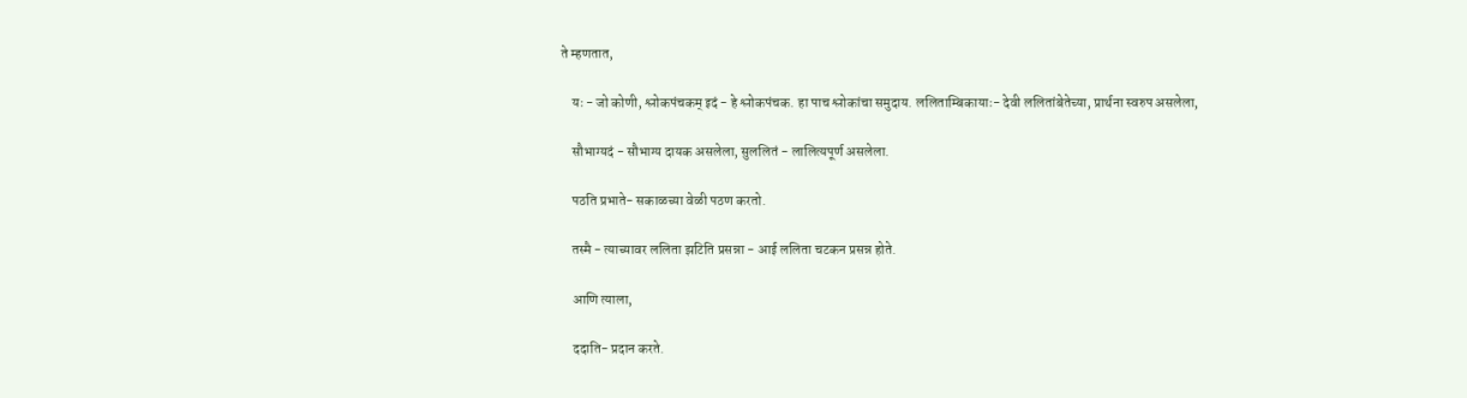ते म्हणतात,

    यः - जो कोणी, श्लोकपंचकम् इदं - हे श्लोकपंचक. हा पाच श्लोकांचा समुदाय. ललिताम्बिकायाः- देवी ललितांबेतेच्या, प्रार्थना स्वरुप असलेला,

    सौभाग्यदं - सौभाग्य दायक असलेला, सुललितं - लालित्यपूर्ण असलेला.

    पठति प्रभाते- सकाळच्या वेळी पठण करतो.

    तस्मै - त्याच्यावर ललिता झटिति प्रसन्ना - आई ललिता चटकन प्रसन्न होते.

    आणि त्याला,

    ददाति- प्रदान करते.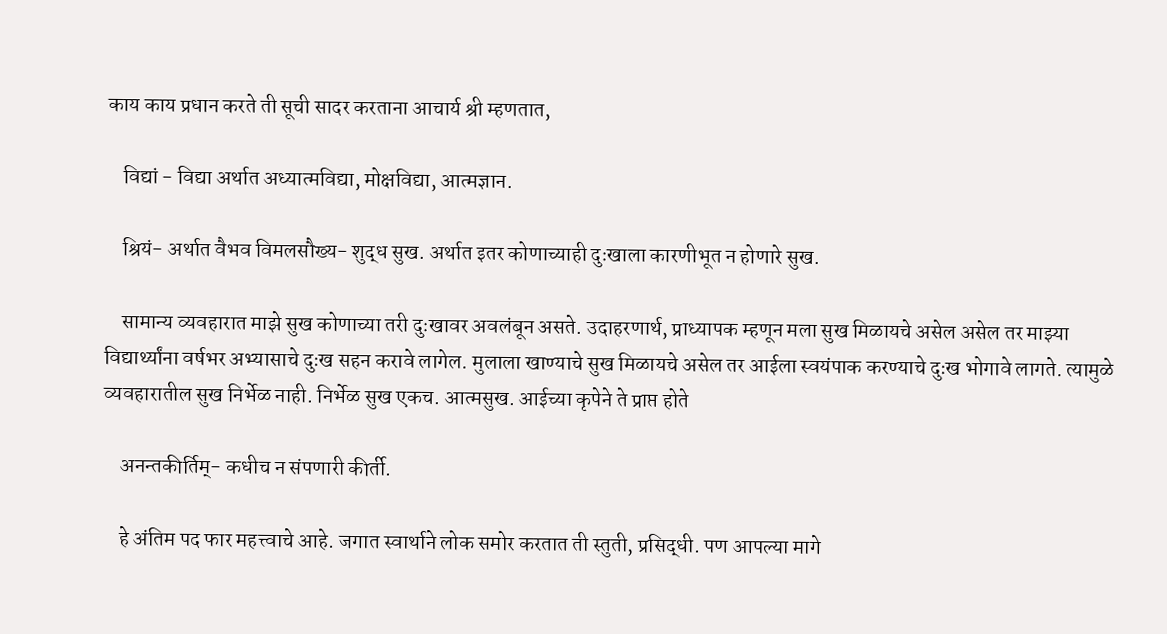काय काय प्रधान करते ती सूची सादर करताना आचार्य श्री म्हणतात,

    विद्यां - विद्या अर्थात अध्यात्मविद्या, मोक्षविद्या, आत्मज्ञान.

    श्रियं- अर्थात वैभव विमलसौख्य- शुद्ध सुख. अर्थात इतर कोणाच्याही दुःखाला कारणीभूत न होणारे सुख.

    सामान्य व्यवहारात माझे सुख कोणाच्या तरी दुःखावर अवलंबून असते. उदाहरणार्थ, प्राध्यापक म्हणून मला सुख मिळायचे असेल असेल तर माझ्या विद्यार्थ्यांना वर्षभर अभ्यासाचे दुःख सहन करावे लागेल. मुलाला खाण्याचे सुख मिळायचे असेल तर आईला स्वयंपाक करण्याचे दुःख भोगावे लागते. त्यामुळे व्यवहारातील सुख निर्भेळ नाही. निर्भेळ सुख एकच. आत्मसुख. आईच्या कृपेने ते प्राप्त होते

    अनन्तकीर्तिम्‌- कधीच न संपणारी कीर्ती.

    हे अंतिम पद फार महत्त्वाचे आहे. जगात स्वार्थाने लोक समोर करतात ती स्तुती, प्रसिद्धी. पण आपल्या मागे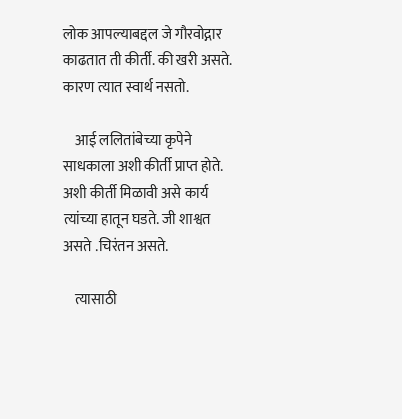लोक आपल्याबद्दल जे गौरवोद्गार काढतात ती कीर्ती. की खरी असते. कारण त्यात स्वार्थ नसतो.

    आई ललितांबेच्या कृपेने साधकाला अशी कीर्ती प्राप्त होते. अशी कीर्ती मिळावी असे कार्य त्यांच्या हातून घडते. जी शाश्वत असते .चिरंतन असते.

    त्यासाठी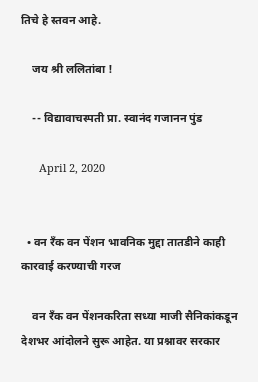तिचे हे स्तवन आहे.

    जय श्री ललितांबा !

    -- विद्यावाचस्पती प्रा. स्वानंद गजानन पुंड

      April 2, 2020


  • वन रँक वन पेंशन भावनिक मुद्दा तातडीने काही कारवाई करण्याची गरज

    वन रँक वन पेंशनकरिता सध्या माजी सैनिकांकडून देशभर आंदोलने सुरू आहेत. या प्रश्नावर सरकार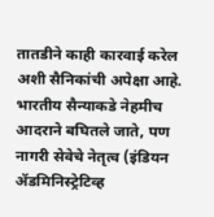तातडीने काही कारवाई करेल अशी सैनिकांची अपेक्षा आहे. भारतीय सैन्याकडे नेहमीच आदराने बघितले जाते, पण नागरी सेवेचे नेतृत्व (इंडियन ॲडमिनिस्ट्रेटिव्ह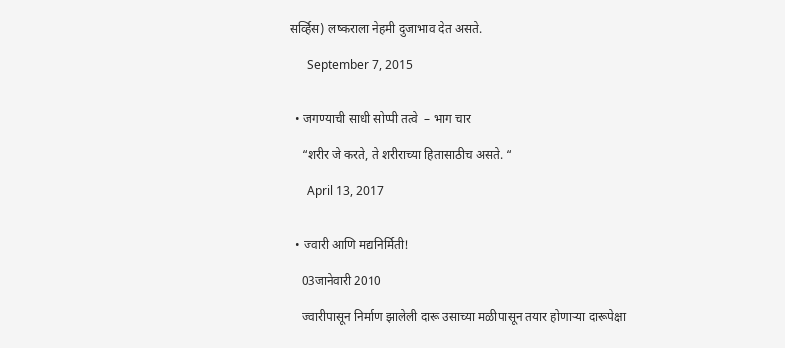सर्व्हिस) लष्कराला नेहमी दुजाभाव देत असते.

      September 7, 2015


  • जगण्याची साधी सोप्पी तत्वे  – भाग चार

    “शरीर जे करते, ते शरीराच्या हितासाठीच असते. “

      April 13, 2017


  • ज्वारी आणि मद्यनिर्मिती!

    03जानेवारी 2010

    ज्वारीपासून निर्माण झालेली दारू उसाच्या मळीपासून तयार होणाऱ्या दारूपेक्षा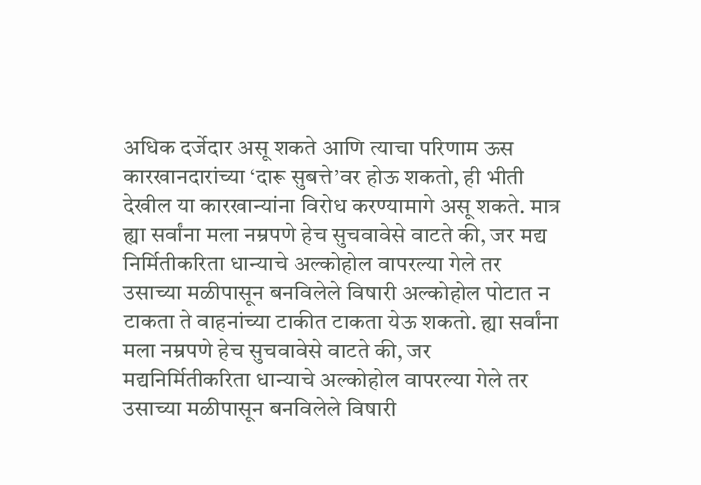अधिक दर्जेदार असू शकते आणि त्याचा परिणाम ऊस कारखानदारांच्या ‘दारू सुबत्ते’वर होऊ शकतो, ही भीती देखील या कारखान्यांना विरोध करण्यामागे असू शकते. मात्र ह्या सर्वांना मला नम्रपणे हेच सुचवावेसे वाटते की, जर मद्य निर्मितीकरिता धान्याचे अल्कोहोल वापरल्या गेले तर उसाच्या मळीपासून बनविलेले विषारी अल्कोहोल पोटात न टाकता ते वाहनांच्या टाकीत टाकता येऊ शकतो. ह्या सर्वांना मला नम्रपणे हेच सुचवावेसे वाटते की, जर मद्यनिर्मितीकरिता धान्याचे अल्कोहोल वापरल्या गेले तर उसाच्या मळीपासून बनविलेले विषारी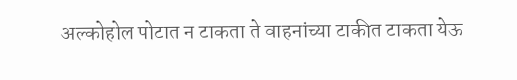अल्कोहोल पोटात न टाकता ते वाहनांच्या टाकीत टाकता येऊ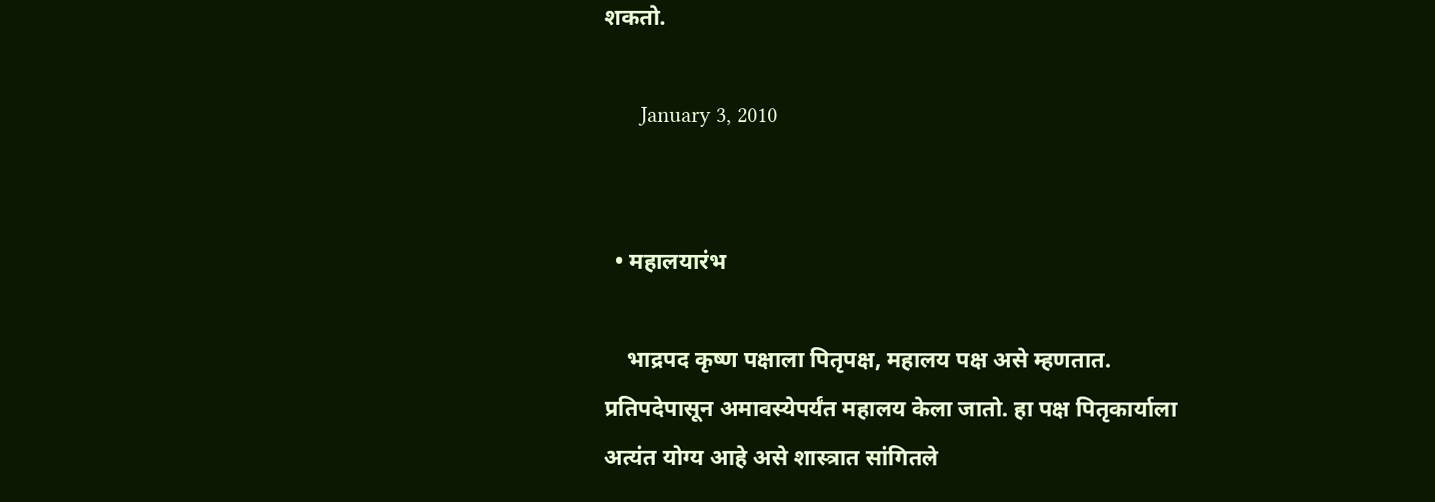शकतो.

      January 3, 2010


  • महालयारंभ

    भाद्रपद कृष्ण पक्षाला पितृपक्ष, महालय पक्ष असे म्हणतात. प्रतिपदेपासून अमावस्येपर्यंत महालय केला जातो. हा पक्ष पितृकार्याला अत्यंत योग्य आहे असे शास्त्रात सांगितले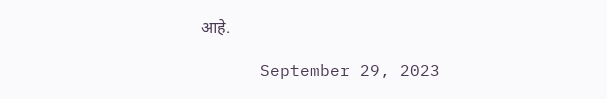आहे.

      September 29, 2023